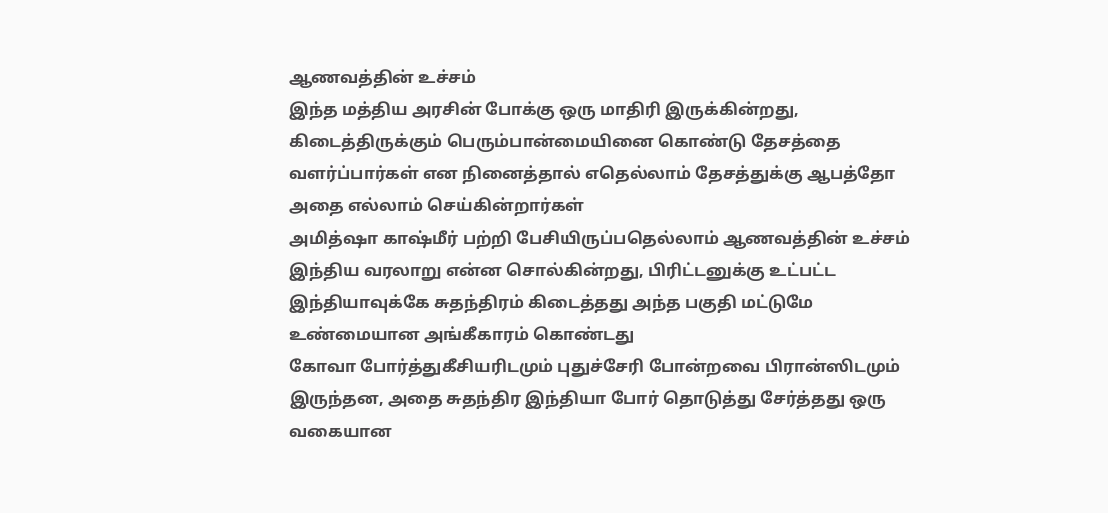ஆணவத்தின் உச்சம்
இந்த மத்திய அரசின் போக்கு ஒரு மாதிரி இருக்கின்றது, கிடைத்திருக்கும் பெரும்பான்மையினை கொண்டு தேசத்தை வளர்ப்பார்கள் என நினைத்தால் எதெல்லாம் தேசத்துக்கு ஆபத்தோ அதை எல்லாம் செய்கின்றார்கள்
அமித்ஷா காஷ்மீர் பற்றி பேசியிருப்பதெல்லாம் ஆணவத்தின் உச்சம்
இந்திய வரலாறு என்ன சொல்கின்றது, பிரிட்டனுக்கு உட்பட்ட இந்தியாவுக்கே சுதந்திரம் கிடைத்தது அந்த பகுதி மட்டுமே உண்மையான அங்கீகாரம் கொண்டது
கோவா போர்த்துகீசியரிடமும் புதுச்சேரி போன்றவை பிரான்ஸிடமும் இருந்தன, அதை சுதந்திர இந்தியா போர் தொடுத்து சேர்த்தது ஒரு வகையான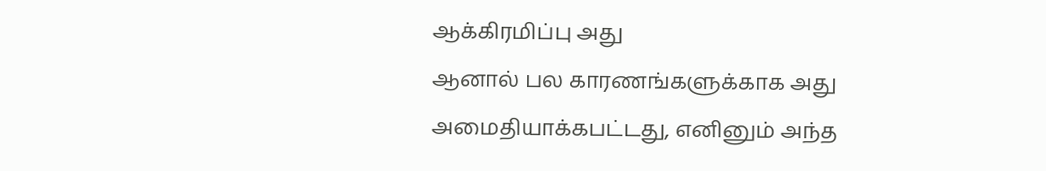ஆக்கிரமிப்பு அது
ஆனால் பல காரணங்களுக்காக அது அமைதியாக்கபட்டது, எனினும் அந்த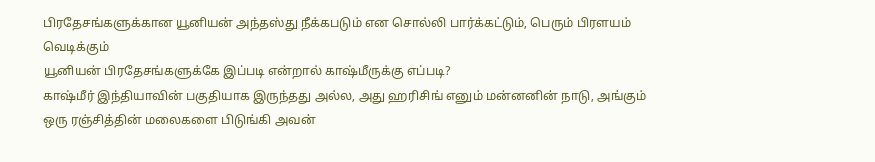பிரதேசங்களுக்கான யூனியன் அந்தஸ்து நீக்கபடும் என சொல்லி பார்க்கட்டும், பெரும் பிரளயம் வெடிக்கும்
யூனியன் பிரதேசங்களுக்கே இப்படி என்றால் காஷ்மீருக்கு எப்படி?
காஷ்மீர் இந்தியாவின் பகுதியாக இருந்தது அல்ல, அது ஹரிசிங் எனும் மன்னனின் நாடு, அங்கும் ஒரு ரஞ்சித்தின் மலைகளை பிடுங்கி அவன்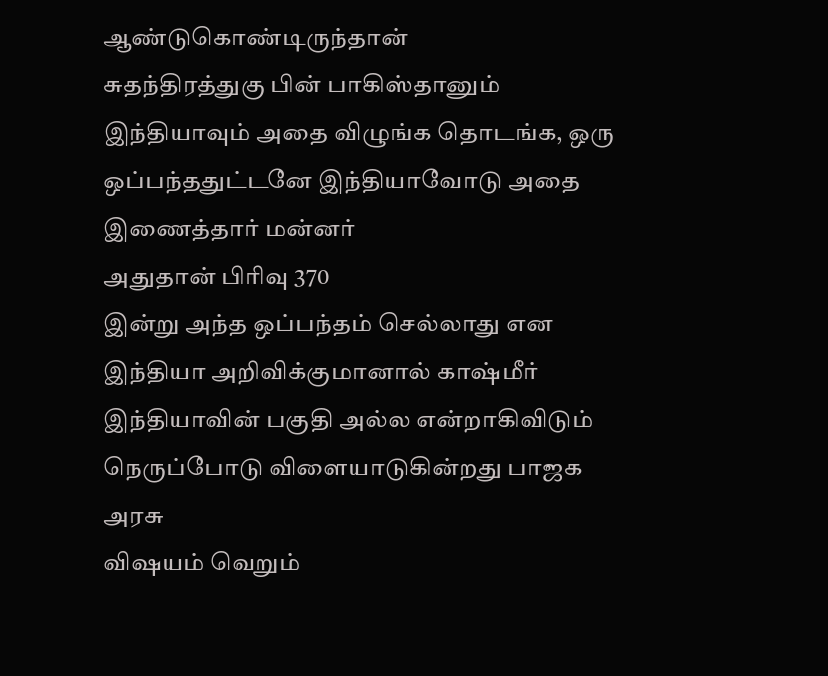ஆண்டுகொண்டிருந்தான்
சுதந்திரத்துகு பின் பாகிஸ்தானும் இந்தியாவும் அதை விழுங்க தொடங்க, ஒரு ஒப்பந்ததுட்டனே இந்தியாவோடு அதை இணைத்தார் மன்னர்
அதுதான் பிரிவு 370
இன்று அந்த ஒப்பந்தம் செல்லாது என இந்தியா அறிவிக்குமானால் காஷ்மீர் இந்தியாவின் பகுதி அல்ல என்றாகிவிடும்
நெருப்போடு விளையாடுகின்றது பாஜக அரசு
விஷயம் வெறும்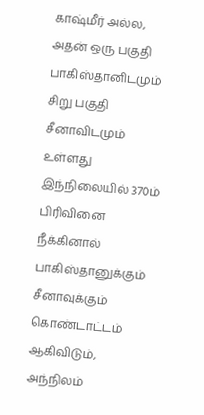காஷ்மீர் அல்ல, அதன் ஒரு பகுதி பாகிஸ்தானிடமும் சிறு பகுதி சீனாவிடமும் உள்ளது
இந்நிலையில் 370ம் பிரிவினை நீக்கினால் பாகிஸ்தானுக்கும் சீனாவுக்கும் கொண்டாட்டம் ஆகிவிடும், அந்நிலம்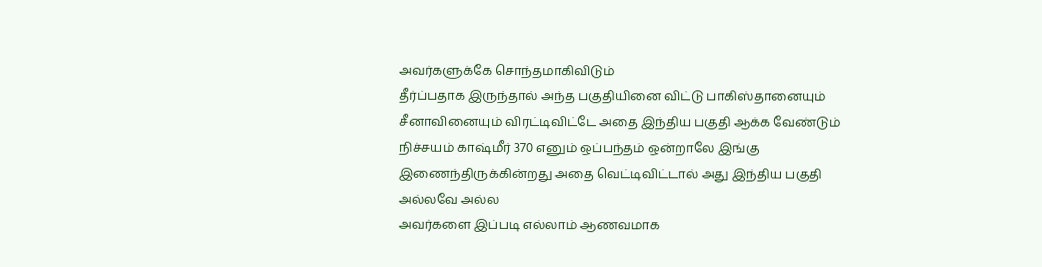அவர்களுக்கே சொந்தமாகிவிடும்
தீர்ப்பதாக இருந்தால் அந்த பகுதியினை விட்டு பாகிஸ்தானையும் சீனாவினையும் விரட்டிவிட்டே அதை இந்திய பகுதி ஆக்க வேண்டும்
நிச்சயம் காஷ்மீர் 370 எனும் ஒப்பந்தம் ஒன்றாலே இங்கு இணைந்திருக்கின்றது அதை வெட்டிவிட்டால் அது இந்திய பகுதி அல்லவே அல்ல
அவர்களை இப்படி எல்லாம் ஆணவமாக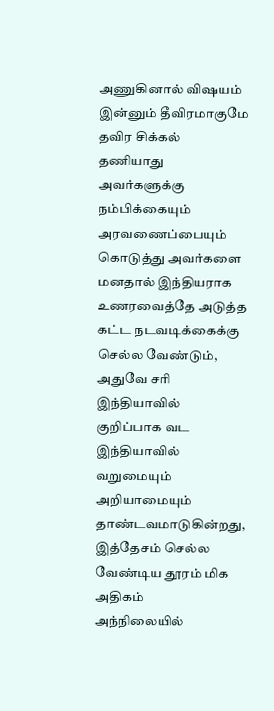அணுகினால் விஷயம் இன்னும் தீவிரமாகுமே தவிர சிக்கல் தணியாது
அவர்களுக்கு நம்பிக்கையும் அரவணைப்பையும் கொடுத்து அவர்களை மனதால் இந்தியராக உணரவைத்தே அடுத்த கட்ட நடவடிக்கைக்கு செல்ல வேண்டும், அதுவே சரி
இந்தியாவில் குறிப்பாக வட இந்தியாவில் வறுமையும் அறியாமையும் தாண்டவமாடுகின்றது, இத்தேசம் செல்ல வேண்டிய தூரம் மிக அதிகம்
அந்நிலையில்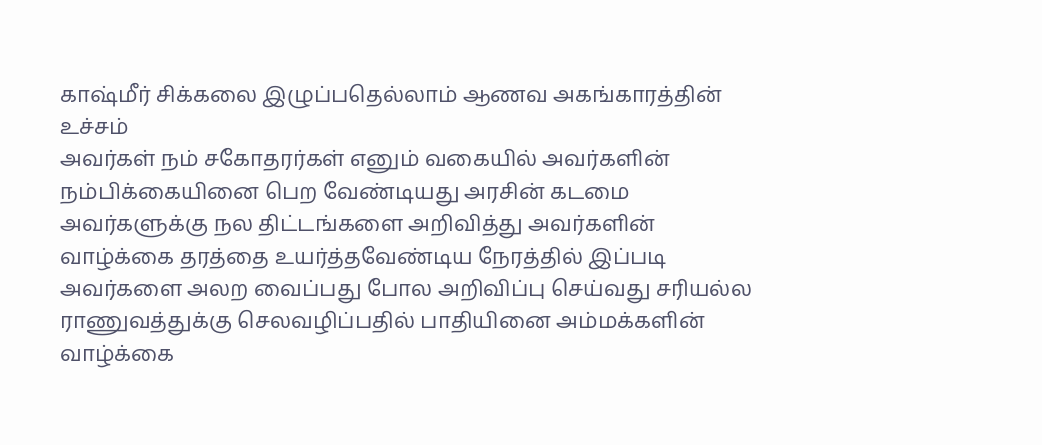காஷ்மீர் சிக்கலை இழுப்பதெல்லாம் ஆணவ அகங்காரத்தின் உச்சம்
அவர்கள் நம் சகோதரர்கள் எனும் வகையில் அவர்களின் நம்பிக்கையினை பெற வேண்டியது அரசின் கடமை
அவர்களுக்கு நல திட்டங்களை அறிவித்து அவர்களின் வாழ்க்கை தரத்தை உயர்த்தவேண்டிய நேரத்தில் இப்படி அவர்களை அலற வைப்பது போல அறிவிப்பு செய்வது சரியல்ல
ராணுவத்துக்கு செலவழிப்பதில் பாதியினை அம்மக்களின் வாழ்க்கை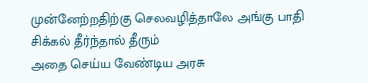முன்னேற்றதிற்கு செலவழித்தாலே அங்கு பாதி சிக்கல் தீர்ந்தால் தீரும்
அதை செய்ய வேண்டிய அரசு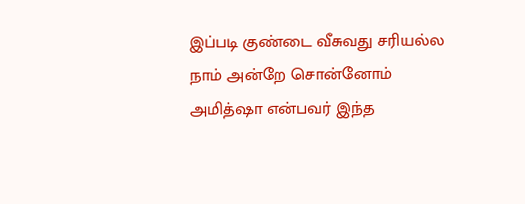இப்படி குண்டை வீசுவது சரியல்ல
நாம் அன்றே சொன்னோம் அமித்ஷா என்பவர் இந்த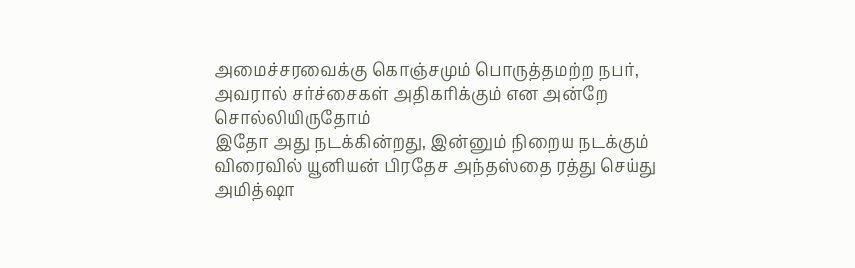அமைச்சரவைக்கு கொஞ்சமும் பொருத்தமற்ற நபர், அவரால் சர்ச்சைகள் அதிகரிக்கும் என அன்றே சொல்லியிருதோம்
இதோ அது நடக்கின்றது, இன்னும் நிறைய நடக்கும்
விரைவில் யூனியன் பிரதேச அந்தஸ்தை ரத்து செய்து அமித்ஷா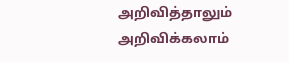அறிவித்தாலும் அறிவிக்கலாம்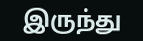இருந்து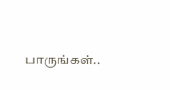பாருங்கள்..